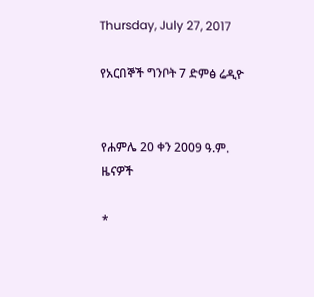Thursday, July 27, 2017

የአርበኞች ግንቦት 7 ድምፅ ሬዲዮ


የሐምሌ 20 ቀን 2009 ዓ.ም.
ዜናዎች

*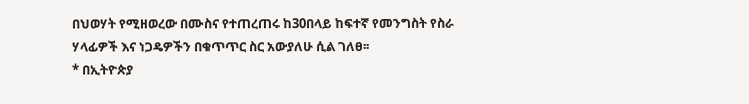በህወሃት የሚዘወረው በሙስና የተጠረጠሩ ከ30በላይ ከፍተኛ የመንግስት የስራ ሃላፊዎች እና ነጋዴዎችን በቁጥጥር ስር አውያለሁ ሲል ገለፀ፡፡
* በኢትዮጵያ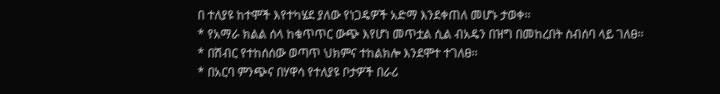በ ተለያዩ ከተሞች እየተካሄደ ያለው የነጋዴዎች አድማ እንደቀጠለ መሆኑ ታወቀ፡፡
* የአማራ ክልል ሰላ ከቁጥጥር ውጭ እየሆነ መጥቷል ሲል ብአዴን በዝግ በመከረበት ስብሰባ ላይ ገለፀ፡፡
* በሽብር የተከሰሰው ወጣጥ ህክምና ተከልክሎ እንደሞተ ተገለፀ፡፡
* በአርባ ምንጭና በሃዋሳ የተለያዩ ቦታዎች በራሪ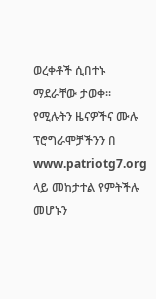ወረቀቶች ሲበተኑ ማደራቸው ታወቀ፡፡
የሚሉትን ዜናዎችና ሙሉ ፕሮግራሞቻችንን በ www.patriotg7.org ላይ መከታተል የምትችሉ መሆኑን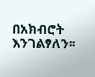በአክብሮት እንገልፃለን፡፡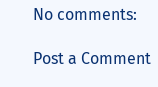No comments:

Post a Comment